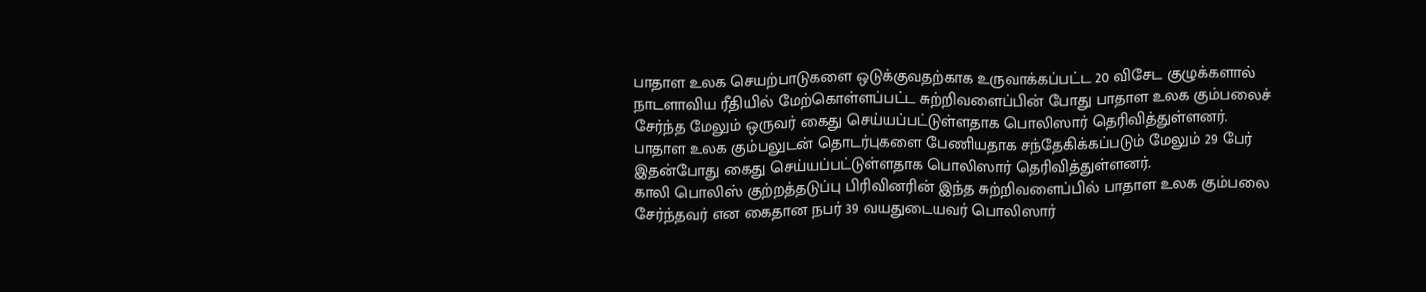பாதாள உலக செயற்பாடுகளை ஒடுக்குவதற்காக உருவாக்கப்பட்ட 20 விசேட குழுக்களால் நாடளாவிய ரீதியில் மேற்கொள்ளப்பட்ட சுற்றிவளைப்பின் போது பாதாள உலக கும்பலைச் சேர்ந்த மேலும் ஒருவர் கைது செய்யப்பட்டுள்ளதாக பொலிஸார் தெரிவித்துள்ளனர்.
பாதாள உலக கும்பலுடன் தொடர்புகளை பேணியதாக சந்தேகிக்கப்படும் மேலும் 29 பேர் இதன்போது கைது செய்யப்பட்டுள்ளதாக பொலிஸார் தெரிவித்துள்ளனர்.
காலி பொலிஸ் குற்றத்தடுப்பு பிரிவினரின் இந்த சுற்றிவளைப்பில் பாதாள உலக கும்பலை சேர்ந்தவர் என கைதான நபர் 39 வயதுடையவர் பொலிஸார்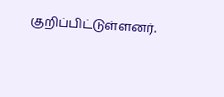குறிப்பிட்டுள்ளனர்.